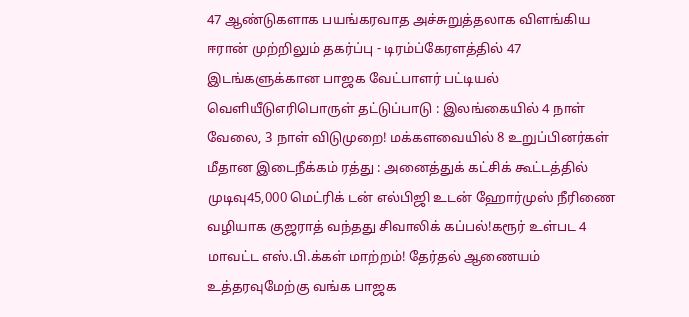47 ஆண்டுகளாக பயங்கரவாத அச்சுறுத்தலாக விளங்கிய ஈரான் முற்றிலும் தகர்ப்பு - டிரம்ப்கேரளத்தில் 47 இடங்களுக்கான பாஜக வேட்பாளர் பட்டியல் வெளியீடுஎரிபொருள் தட்டுப்பாடு : இலங்கையில் 4 நாள் வேலை, 3 நாள் விடுமுறை! மக்களவையில் 8 உறுப்பினர்கள் மீதான இடைநீக்கம் ரத்து : அனைத்துக் கட்சிக் கூட்டத்தில் முடிவு45,000 மெட்ரிக் டன் எல்பிஜி உடன் ஹோர்முஸ் நீரிணை வழியாக குஜராத் வந்தது சிவாலிக் கப்பல்!கரூர் உள்பட 4 மாவட்ட எஸ்.பி.க்கள் மாற்றம்! தேர்தல் ஆணையம் உத்தரவுமேற்கு வங்க பாஜக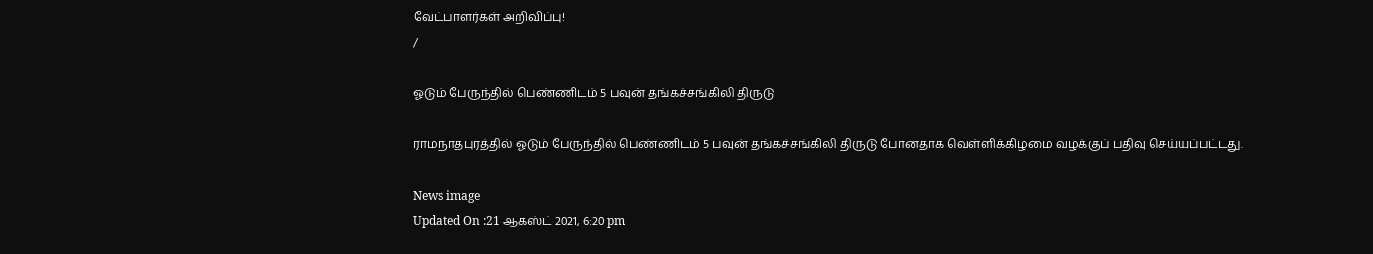வேட்பாளர்கள் அறிவிப்பு!
/

ஓடும் பேருந்தில் பெண்ணிடம் 5 பவுன் தங்கச்சங்கிலி திருடு

ராமநாதபுரத்தில் ஓடும் பேருந்தில் பெண்ணிடம் 5 பவுன் தங்கச்சங்கிலி திருடு போனதாக வெள்ளிக்கிழமை வழக்குப் பதிவு செய்யப்பட்டது.

News image
Updated On :21 ஆகஸ்ட் 2021, 6:20 pm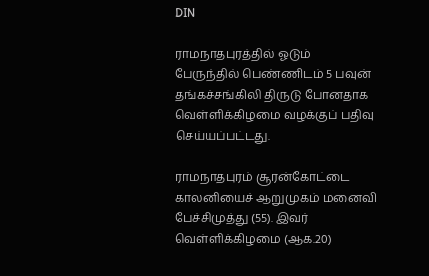DIN

ராமநாதபுரத்தில் ஓடும் பேருந்தில் பெண்ணிடம் 5 பவுன் தங்கச்சங்கிலி திருடு போனதாக வெள்ளிக்கிழமை வழக்குப் பதிவு செய்யப்பட்டது.

ராமநாதபுரம் சூரன்கோட்டை காலனியைச் ஆறுமுகம் மனைவி பேச்சிமுத்து (55). இவர் வெள்ளிக்கிழமை (ஆக.20)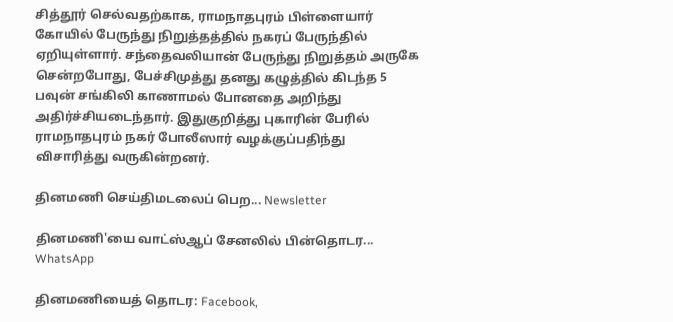சித்தூர் செல்வதற்காக, ராமநாதபுரம் பிள்ளையார் கோயில் பேருந்து நிறுத்தத்தில் நகரப் பேருந்தில் ஏறியுள்ளார். சந்தைவலியான் பேருந்து நிறுத்தம் அருகே சென்றபோது, பேச்சிமுத்து தனது கழுத்தில் கிடந்த 5 பவுன் சங்கிலி காணாமல் போனதை அறிந்து அதிர்ச்சியடைந்தார். இதுகுறித்து புகாரின் பேரில் ராமநாதபுரம் நகர் போலீஸார் வழக்குப்பதிந்து விசாரித்து வருகின்றனர்.

தினமணி செய்திமடலைப் பெற... Newsletter

தினமணி'யை வாட்ஸ்ஆப் சேனலில் பின்தொடர... WhatsApp

தினமணியைத் தொடர: Facebook,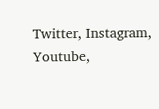Twitter, Instagram, Youtube,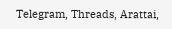Telegram, Threads, Arattai,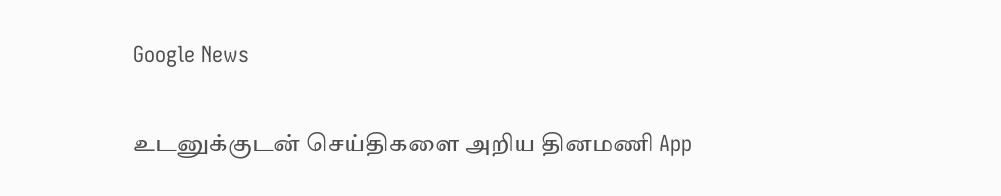Google News

உடனுக்குடன் செய்திகளை அறிய தினமணி App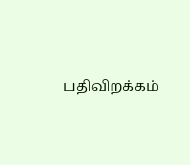பதிவிறக்கம்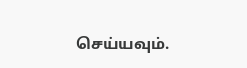செய்யவும்.